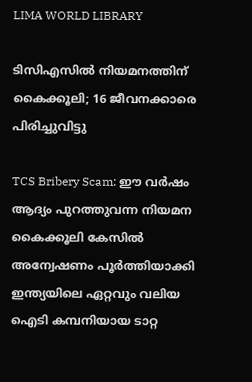LIMA WORLD LIBRARY

ടിസിഎസിൽ നിയമനത്തിന് കൈക്കൂലി; 16 ജീവനക്കാരെ പിരിച്ചുവിട്ടു

TCS Bribery Scam: ഈ വർഷം ആദ്യം പുറത്തുവന്ന നിയമന കൈക്കൂലി കേസിൽ അന്വേഷണം പൂർത്തിയാക്കി ഇന്ത്യയിലെ ഏറ്റവും വലിയ ഐടി കമ്പനിയായ ടാറ്റ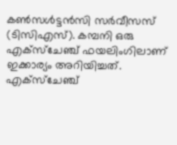കൺസൾട്ടൻസി സർവീസസ് (ടിസിഎസ്). കമ്പനി ഒരു എക്സ്ചേഞ്ച് ഫയലിംഗിലാണ് ഇക്കാര്യം അറിയിച്ചത്. എക്‌സ്‌ചേഞ്ച്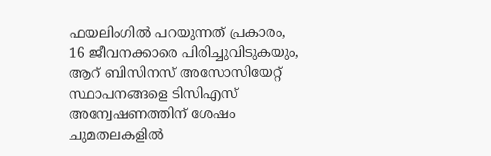ഫയലിംഗിൽ പറയുന്നത് പ്രകാരം, 16 ജീവനക്കാരെ പിരിച്ചുവിടുകയും, ആറ് ബിസിനസ് അസോസിയേറ്റ് സ്ഥാപനങ്ങളെ ടിസിഎസ് അന്വേഷണത്തിന് ശേഷം ചുമതലകളിൽ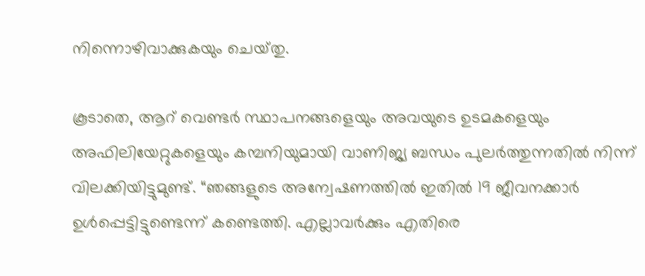നിന്നൊഴിവാക്കുകയും ചെയ്‌തു.

കൂടാതെ, ആറ് വെണ്ടർ സ്ഥാപനങ്ങളെയും അവയുടെ ഉടമകളെയും അഫിലിയേറ്റുകളെയും കമ്പനിയുമായി വാണിജ്യ ബന്ധം പുലർത്തുന്നതിൽ നിന്ന് വിലക്കിയിട്ടുമുണ്ട്. “ഞങ്ങളുടെ അന്വേഷണത്തിൽ ഇതിൽ 19 ജീവനക്കാർ ഉൾപ്പെട്ടിട്ടുണ്ടെന്ന് കണ്ടെത്തി. എല്ലാവർക്കും എതിരെ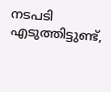നടപടി എടുത്തിട്ടുണ്ട്,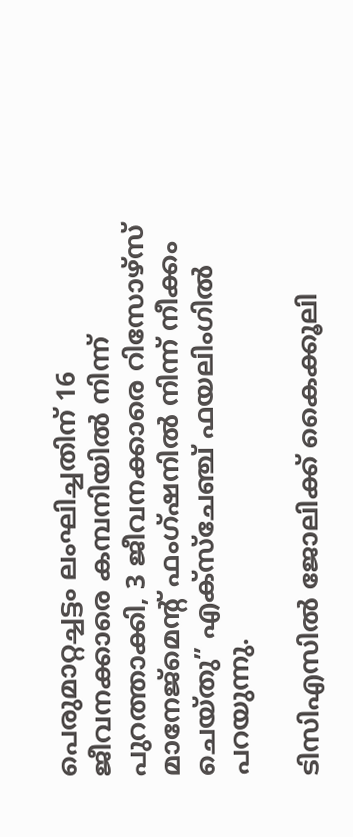പെരുമാറ്റച്ചട്ടം ലംഘിച്ചതിന് 16 ജീവനക്കാരെ കമ്പനിയിൽ നിന്ന് പുറത്താക്കി, 3 ജീവനക്കാരെ റിസോഴ്‌സ് മാനേജ്‌മെന്റ് ഫംഗ്ഷനിൽ നിന്ന് നീക്കം ചെയ്‌തു” എക്സ്ചേഞ്ച് ഫയലിംഗിൽ പറയുന്നു.

ടിസിഎസിൽ ജോലിക്ക് കൈക്കൂലി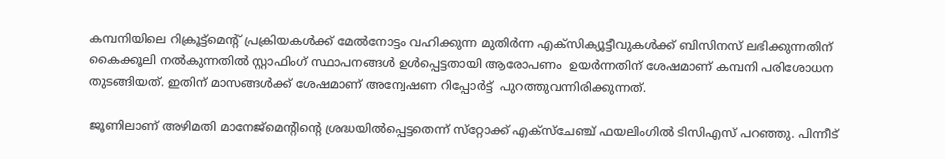കമ്പനിയിലെ റിക്രൂട്ട്‌മെന്റ് പ്രക്രിയകൾക്ക് മേൽനോട്ടം വഹിക്കുന്ന മുതിർന്ന എക്‌സിക്യൂട്ടീവുകൾക്ക് ബിസിനസ് ലഭിക്കുന്നതിന് കൈക്കൂലി നൽകുന്നതിൽ സ്റ്റാഫിംഗ് സ്ഥാപനങ്ങൾ ഉൾപ്പെട്ടതായി ആരോപണം  ഉയർന്നതിന് ശേഷമാണ് കമ്പനി പരിശോധന തുടങ്ങിയത്. ഇതിന് മാസങ്ങൾക്ക് ശേഷമാണ് അന്വേഷണ റിപ്പോർട്ട്  പുറത്തുവന്നിരിക്കുന്നത്.

ജൂണിലാണ് അഴിമതി മാനേജ്മെന്റിന്റെ ശ്രദ്ധയിൽപ്പെട്ടതെന്ന് സ്‌റ്റോക്ക് എക്സ്ചേഞ്ച് ഫയലിംഗിൽ ടിസിഎസ് പറഞ്ഞു. പിന്നീട്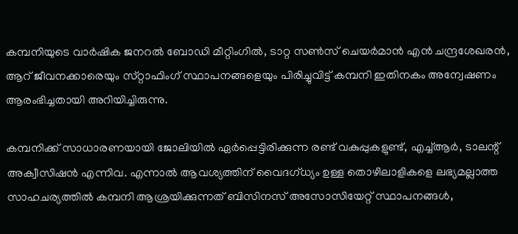കമ്പനിയുടെ വാർഷിക ജനറൽ ബോഡി മീറ്റിംഗിൽ, ടാറ്റ സൺസ് ചെയർമാൻ എൻ ചന്ദ്രശേഖരൻ, ആറ് ജീവനക്കാരെയും സ്‌റ്റാഫിംഗ് സ്ഥാപനങ്ങളെയും പിരിച്ചുവിട്ട് കമ്പനി ഇതിനകം അന്വേഷണം ആരംഭിച്ചതായി അറിയിച്ചിരുന്നു.

കമ്പനിക്ക് സാധാരണയായി ജോലിയിൽ ഏർപ്പെട്ടിരിക്കുന്ന രണ്ട് വകുപ്പുകളുണ്ട്, എച്ച്ആർ, ടാലന്റ് അക്വീസിഷൻ എന്നിവ. എന്നാൽ ആവശ്യത്തിന് വൈദഗ്ധ്യം ഉള്ള തൊഴിലാളികളെ ലഭ്യമല്ലാത്ത സാഹചര്യത്തിൽ കമ്പനി ആശ്രയിക്കുന്നത് ബിസിനസ് അസോസിയേറ്റ് സ്ഥാപനങ്ങൾ,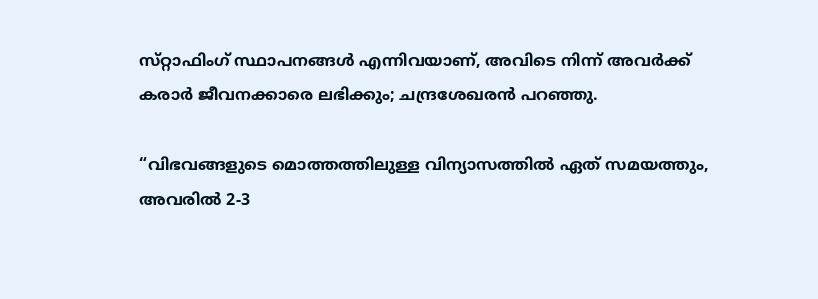സ്‌റ്റാഫിംഗ് സ്ഥാപനങ്ങൾ എന്നിവയാണ്, അവിടെ നിന്ന് അവർക്ക് കരാർ ജീവനക്കാരെ ലഭിക്കും; ചന്ദ്രശേഖരൻ പറഞ്ഞു.

“വിഭവങ്ങളുടെ മൊത്തത്തിലുള്ള വിന്യാസത്തിൽ ഏത് സമയത്തും, അവരിൽ 2-3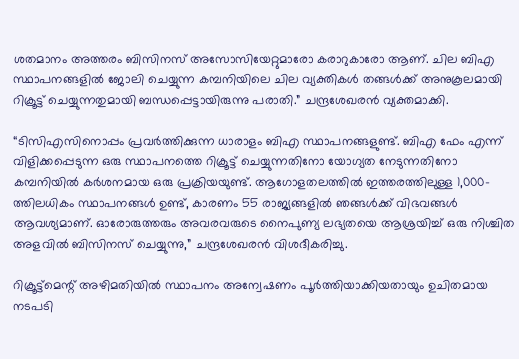ശതമാനം അത്തരം ബിസിനസ് അസോസിയേറ്റുമാരോ കരാറുകാരോ ആണ്. ചില ബിഎ സ്ഥാപനങ്ങളിൽ ജോലി ചെയ്യുന്ന കമ്പനിയിലെ ചില വ്യക്തികൾ തങ്ങൾക്ക് അനുകൂലമായി റിക്രൂട്ട് ചെയ്യുന്നതുമായി ബന്ധപ്പെട്ടായിരുന്നു പരാതി.” ചന്ദ്രശേഖരൻ വ്യക്തമാക്കി.

“ടിസിഎസിനൊപ്പം പ്രവർത്തിക്കുന്ന ധാരാളം ബിഎ സ്ഥാപനങ്ങളുണ്ട്. ബിഎ ഫേം എന്ന് വിളിക്കപ്പെടുന്ന ഒരു സ്ഥാപനത്തെ റിക്രൂട്ട് ചെയ്യുന്നതിനോ യോഗ്യത നേടുന്നതിനോ കമ്പനിയിൽ കർശനമായ ഒരു പ്രക്രിയയുണ്ട്. ആഗോളതലത്തിൽ ഇത്തരത്തിലുള്ള 1,000-ത്തിലധികം സ്ഥാപനങ്ങൾ ഉണ്ട്, കാരണം 55 രാജ്യങ്ങളിൽ ഞങ്ങൾക്ക് വിഭവങ്ങൾ ആവശ്യമാണ്. ഓരോരുത്തരും അവരവരുടെ നൈപുണ്യ ലഭ്യതയെ ആശ്രയിച്ച് ഒരു നിശ്ചിത അളവിൽ ബിസിനസ് ചെയ്യുന്നു,” ചന്ദ്രശേഖരൻ വിശദീകരിച്ചു.

റിക്രൂട്ട്‌മെന്റ് അഴിമതിയിൽ സ്ഥാപനം അന്വേഷണം പൂർത്തിയാക്കിയതായും ഉചിതമായ നടപടി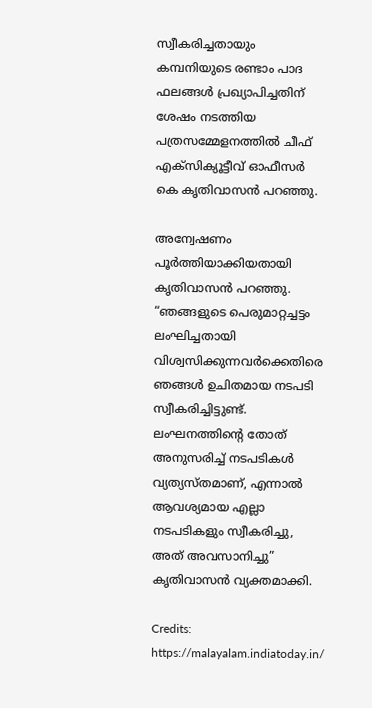സ്വീകരിച്ചതായും കമ്പനിയുടെ രണ്ടാം പാദ ഫലങ്ങൾ പ്രഖ്യാപിച്ചതിന് ശേഷം നടത്തിയ പത്രസമ്മേളനത്തിൽ ചീഫ് എക്‌സിക്യൂട്ടീവ് ഓഫീസർ കെ കൃതിവാസൻ പറഞ്ഞു.

അന്വേഷണം പൂർത്തിയാക്കിയതായി കൃതിവാസൻ പറഞ്ഞു. “ഞങ്ങളുടെ പെരുമാറ്റച്ചട്ടം ലംഘിച്ചതായി വിശ്വസിക്കുന്നവർക്കെതിരെ ഞങ്ങൾ ഉചിതമായ നടപടി സ്വീകരിച്ചിട്ടുണ്ട്. ലംഘനത്തിന്റെ തോത് അനുസരിച്ച് നടപടികൾ വ്യത്യസ്‌തമാണ്, എന്നാൽ ആവശ്യമായ എല്ലാ നടപടികളും സ്വീകരിച്ചു, അത് അവസാനിച്ചു” കൃതിവാസൻ വ്യക്തമാക്കി.

Credits: https://malayalam.indiatoday.in/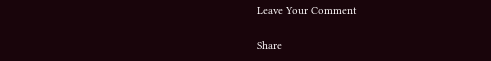Leave Your Comment

Share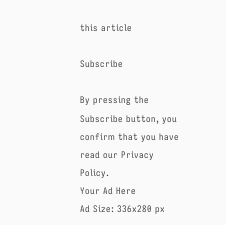this article

Subscribe

By pressing the Subscribe button, you confirm that you have read our Privacy Policy.
Your Ad Here
Ad Size: 336x280 px